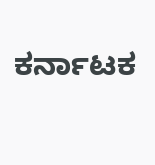ಕರ್ನಾಟಕ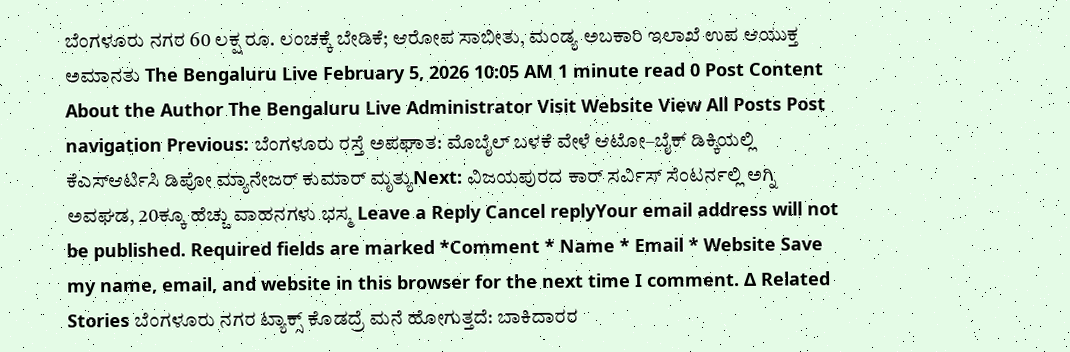ಬೆಂಗಳೂರು ನಗರ 60 ಲಕ್ಷ ರೂ. ಲಂಚಕ್ಕೆ ಬೇಡಿಕೆ; ಆರೋಪ ಸಾಬೀತು, ಮಂಡ್ಯ ಅಬಕಾರಿ ಇಲಾಖೆ ಉಪ ಆಯುಕ್ತ ಅಮಾನತು The Bengaluru Live February 5, 2026 10:05 AM 1 minute read 0 Post Content About the Author The Bengaluru Live Administrator Visit Website View All Posts Post navigation Previous: ಬೆಂಗಳೂರು ರಸ್ತೆ ಅಪಘಾತ: ಮೊಬೈಲ್ ಬಳಕೆ ವೇಳೆ ಆಟೋ–ಬೈಕ್ ಡಿಕ್ಕಿಯಲ್ಲಿ ಕೆಎಸ್ಆರ್ಟಿಸಿ ಡಿಪೋ ಮ್ಯಾನೇಜರ್ ಕುಮಾರ್ ಮೃತ್ಯುNext: ವಿಜಯಪುರದ ಕಾರ್ ಸರ್ವಿಸ್ ಸೆಂಟರ್ನಲ್ಲಿ ಅಗ್ನಿ ಅವಘಡ, 20ಕ್ಕೂ ಹೆಚ್ಚು ವಾಹನಗಳು ಭಸ್ಮ Leave a Reply Cancel replyYour email address will not be published. Required fields are marked *Comment * Name * Email * Website Save my name, email, and website in this browser for the next time I comment. Δ Related Stories ಬೆಂಗಳೂರು ನಗರ ಟ್ಯಾಕ್ಸ್ ಕೊಡದ್ರೆ ಮನೆ ಹೋಗುತ್ತದೆ: ಬಾಕಿದಾರರ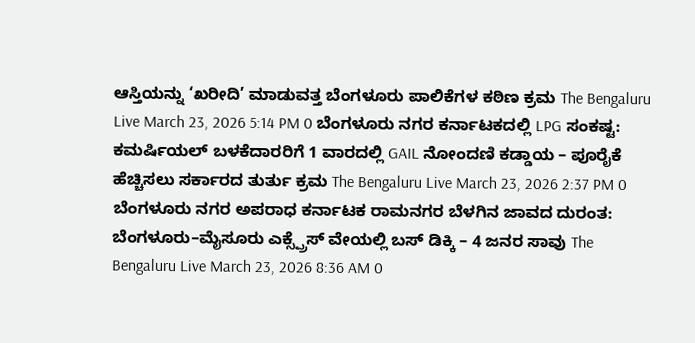ಆಸ್ತಿಯನ್ನು ‘ಖರೀದಿ’ ಮಾಡುವತ್ತ ಬೆಂಗಳೂರು ಪಾಲಿಕೆಗಳ ಕಠಿಣ ಕ್ರಮ The Bengaluru Live March 23, 2026 5:14 PM 0 ಬೆಂಗಳೂರು ನಗರ ಕರ್ನಾಟಕದಲ್ಲಿ LPG ಸಂಕಷ್ಟ: ಕಮರ್ಷಿಯಲ್ ಬಳಕೆದಾರರಿಗೆ 1 ವಾರದಲ್ಲಿ GAIL ನೋಂದಣಿ ಕಡ್ಡಾಯ – ಪೂರೈಕೆ ಹೆಚ್ಚಿಸಲು ಸರ್ಕಾರದ ತುರ್ತು ಕ್ರಮ The Bengaluru Live March 23, 2026 2:37 PM 0 ಬೆಂಗಳೂರು ನಗರ ಅಪರಾಧ ಕರ್ನಾಟಕ ರಾಮನಗರ ಬೆಳಗಿನ ಜಾವದ ದುರಂತ: ಬೆಂಗಳೂರು–ಮೈಸೂರು ಎಕ್ಸ್ಪ್ರೆಸ್ ವೇಯಲ್ಲಿ ಬಸ್ ಡಿಕ್ಕಿ – 4 ಜನರ ಸಾವು The Bengaluru Live March 23, 2026 8:36 AM 0